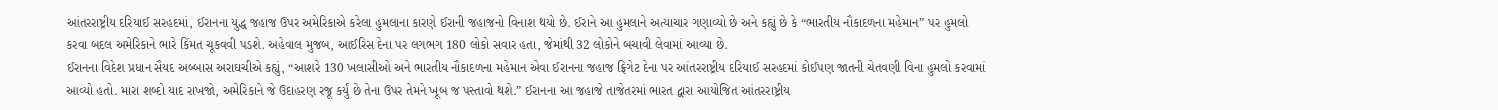આંતરરાષ્ટ્રીય દરિયાઈ સરહદમાં, ઈરાનના યુદ્ધ જહાજ ઉપર અમેરિકાએ કરેલા હુમલાના કારણે ઈરાની જહાજનો વિનાશ થયો છે. ઈરાને આ હુમલાને અત્યાચાર ગણાવ્યો છે અને કહ્યું છે કે “ભારતીય નૌકાદળના મહેમાન” પર હુમલો કરવા બદલ અમેરિકાને ભારે કિંમત ચૂકવવી પડશે. અહેવાલ મુજબ, આઈરિસ દેના પર લગભગ 180 લોકો સવાર હતા, જેમાંથી 32 લોકોને બચાવી લેવામાં આવ્યા છે.
ઈરાનના વિદેશ પ્રધાન સૈયદ અબ્બાસ અરાઘચીએ કહ્યું, “આશરે 130 ખલાસીઓ અને ભારતીય નૌકાદળના મહેમાન એવા ઈરાનના જહાજ ફ્રિગેટ દેના પર આંતરરાષ્ટ્રીય દરિયાઈ સરહદમાં કોઈપણ જાતની ચેતવણી વિના હુમલો કરવામાં આવ્યો હતો. મારા શબ્દો યાદ રાખજો, અમેરિકાને જે ઉદાહરણ રજૂ કર્યું છે તેના ઉપર તેમને ખૂબ જ પસ્તાવો થશે.” ઈરાનના આ જહાજે તાજેતરમાં ભારત દ્વારા આયોજિત આંતરરાષ્ટ્રીય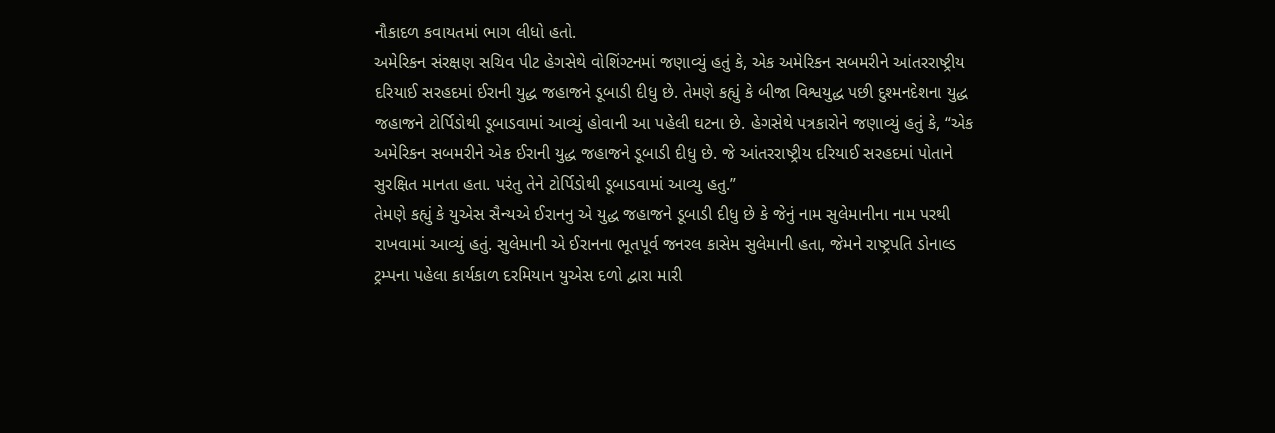નૌકાદળ કવાયતમાં ભાગ લીધો હતો.
અમેરિકન સંરક્ષણ સચિવ પીટ હેગસેથે વોશિંગ્ટનમાં જણાવ્યું હતું કે, એક અમેરિકન સબમરીને આંતરરાષ્ટ્રીય દરિયાઈ સરહદમાં ઈરાની યુદ્ધ જહાજને ડૂબાડી દીધુ છે. તેમણે કહ્યું કે બીજા વિશ્વયુદ્ધ પછી દુશ્મનદેશના યુદ્ધ જહાજને ટોર્પિડોથી ડૂબાડવામાં આવ્યું હોવાની આ પહેલી ઘટના છે. હેગસેથે પત્રકારોને જણાવ્યું હતું કે, “એક અમેરિકન સબમરીને એક ઈરાની યુદ્ધ જહાજને ડૂબાડી દીધુ છે. જે આંતરરાષ્ટ્રીય દરિયાઈ સરહદમાં પોતાને સુરક્ષિત માનતા હતા. પરંતુ તેને ટોર્પિડોથી ડૂબાડવામાં આવ્યુ હતુ.”
તેમણે કહ્યું કે યુએસ સૈન્યએ ઈરાનનુ એ યુદ્ધ જહાજને ડૂબાડી દીધુ છે કે જેનું નામ સુલેમાનીના નામ પરથી રાખવામાં આવ્યું હતું. સુલેમાની એ ઈરાનના ભૂતપૂર્વ જનરલ કાસેમ સુલેમાની હતા, જેમને રાષ્ટ્રપતિ ડોનાલ્ડ ટ્રમ્પના પહેલા કાર્યકાળ દરમિયાન યુએસ દળો દ્વારા મારી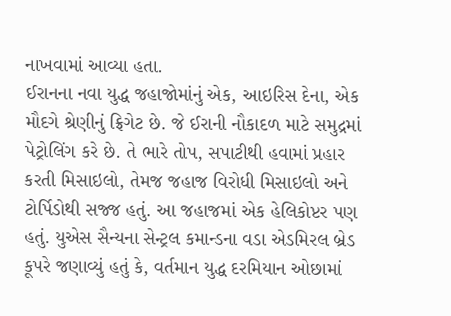નાખવામાં આવ્યા હતા.
ઈરાનના નવા યુદ્ધ જહાજોમાંનું એક, આઇરિસ દેના, એક મૌદગે શ્રેણીનું ફ્રિગેટ છે. જે ઈરાની નૌકાદળ માટે સમુદ્રમાં પેટ્રોલિંગ કરે છે. તે ભારે તોપ, સપાટીથી હવામાં પ્રહાર કરતી મિસાઇલો, તેમજ જહાજ વિરોધી મિસાઇલો અને ટોર્પિડોથી સજ્જ હતું. આ જહાજમાં એક હેલિકોપ્ટર પણ હતું. યુએસ સૈન્યના સેન્ટ્રલ કમાન્ડના વડા એડમિરલ બ્રેડ કૂપરે જણાવ્યું હતું કે, વર્તમાન યુદ્ધ દરમિયાન ઓછામાં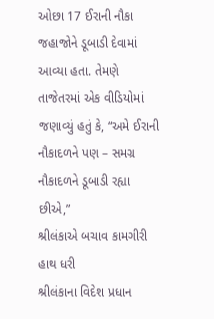ઓછા 17 ઈરાની નૌકા જહાજોને ડૂબાડી દેવામાં આવ્યા હતા. તેમણે તાજેતરમાં એક વીડિયોમાં જણાવ્યું હતું કે, “અમે ઈરાની નૌકાદળને પણ – સમગ્ર નૌકાદળને ડૂબાડી રહ્યા છીએ,”
શ્રીલંકાએ બચાવ કામગીરી હાથ ધરી
શ્રીલંકાના વિદેશ પ્રધાન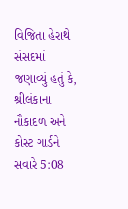વિજિતા હેરાથે સંસદમાં જણાવ્યું હતું કે, શ્રીલંકાના નૌકાદળ અને કોસ્ટ ગાર્ડને સવારે 5:08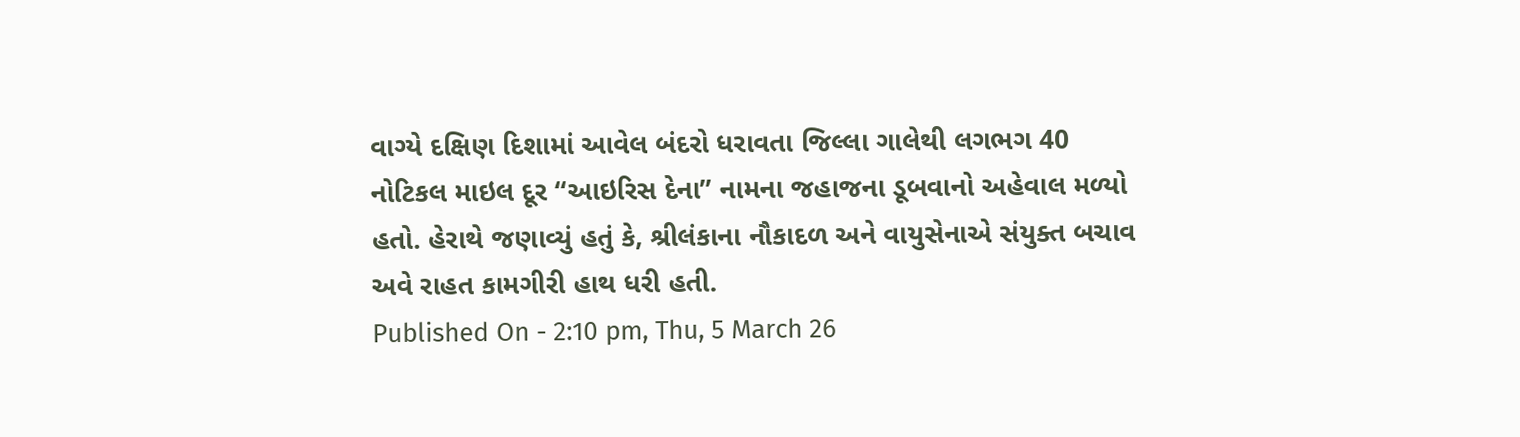વાગ્યે દક્ષિણ દિશામાં આવેલ બંદરો ધરાવતા જિલ્લા ગાલેથી લગભગ 40 નોટિકલ માઇલ દૂર “આઇરિસ દેના” નામના જહાજના ડૂબવાનો અહેવાલ મળ્યો હતો. હેરાથે જણાવ્યું હતું કે, શ્રીલંકાના નૌકાદળ અને વાયુસેનાએ સંયુક્ત બચાવ અવે રાહત કામગીરી હાથ ધરી હતી.
Published On - 2:10 pm, Thu, 5 March 26